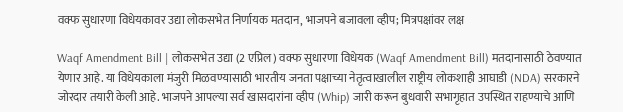वक्फ सुधारणा विधेयकावर उद्या लोकसभेत निर्णायक मतदान, भाजपने बजावला व्हीप; मित्रपक्षांवर लक्ष

Waqf Amendment Bill | लोकसभेत उद्या (2 एप्रिल) वक्फ सुधारणा विधेयक (Waqf Amendment Bill) मतदानासाठी ठेवण्यात येणार आहे. या विधेयकाला मंजुरी मिळवण्यासाठी भारतीय जनता पक्षाच्या नेतृत्वाखालील राष्ट्रीय लोकशाही आघाडी (NDA) सरकारने जोरदार तयारी केली आहे. भाजपने आपल्या सर्व खासदारांना व्हीप (Whip) जारी करून बुधवारी सभागृहात उपस्थित राहण्याचे आणि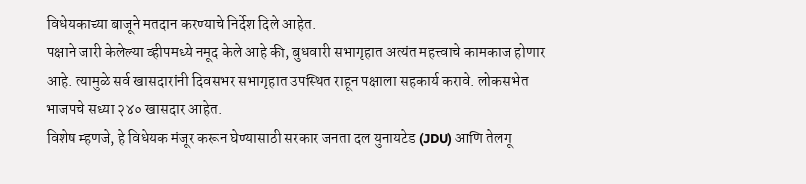विधेयकाच्या बाजूने मतदान करण्याचे निर्देश दिले आहेत.
पक्षाने जारी केलेल्या व्हीपमध्ये नमूद केले आहे की, बुधवारी सभागृहात अत्यंत महत्त्वाचे कामकाज होणार आहे. त्यामुळे सर्व खासदारांनी दिवसभर सभागृहात उपस्थित राहून पक्षाला सहकार्य करावे. लोकसभेत भाजपचे सध्या २४० खासदार आहेत.
विशेष म्हणजे, हे विधेयक मंजूर करून घेण्यासाठी सरकार जनता दल युनायटेड (JDU) आणि तेलगू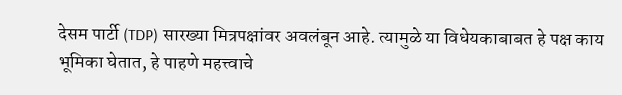देसम पार्टी (TDP) सारख्या मित्रपक्षांवर अवलंबून आहे. त्यामुळे या विधेयकाबाबत हे पक्ष काय भूमिका घेतात, हे पाहणे महत्त्वाचे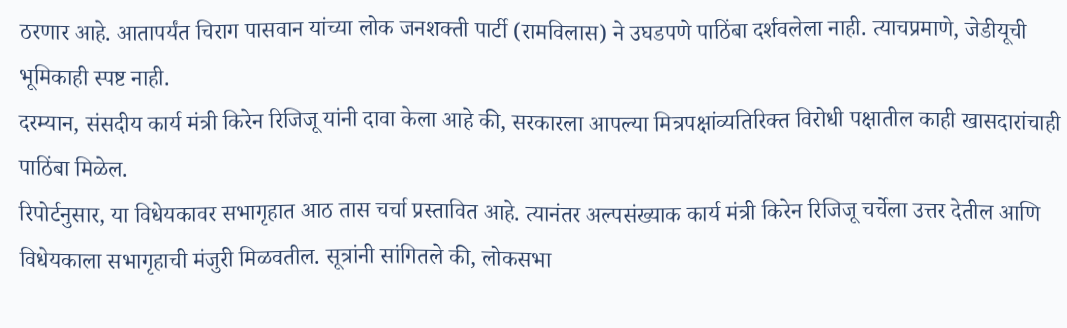ठरणार आहे. आतापर्यंत चिराग पासवान यांच्या लोक जनशक्ती पार्टी (रामविलास) ने उघडपणे पाठिंबा दर्शवलेला नाही. त्याचप्रमाणे, जेडीयूची भूमिकाही स्पष्ट नाही.
दरम्यान, संसदीय कार्य मंत्री किरेन रिजिजू यांनी दावा केला आहे की, सरकारला आपल्या मित्रपक्षांव्यतिरिक्त विरोधी पक्षातील काही खासदारांचाही पाठिंबा मिळेल.
रिपोर्टनुसार, या विधेयकावर सभागृहात आठ तास चर्चा प्रस्तावित आहे. त्यानंतर अल्पसंख्याक कार्य मंत्री किरेन रिजिजू चर्चेला उत्तर देतील आणि विधेयकाला सभागृहाची मंजुरी मिळवतील. सूत्रांनी सांगितले की, लोकसभा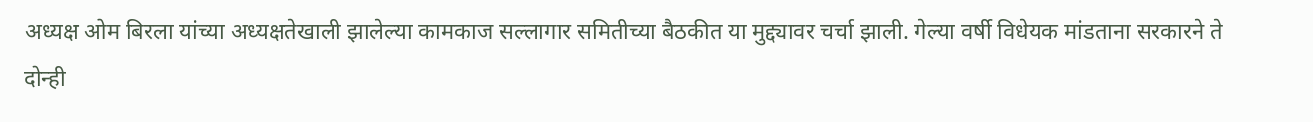अध्यक्ष ओम बिरला यांच्या अध्यक्षतेखाली झालेल्या कामकाज सल्लागार समितीच्या बैठकीत या मुद्द्यावर चर्चा झाली. गेल्या वर्षी विधेयक मांडताना सरकारने ते दोन्ही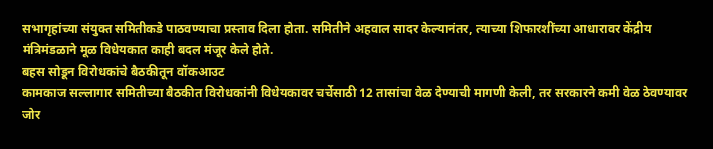सभागृहांच्या संयुक्त समितीकडे पाठवण्याचा प्रस्ताव दिला होता. समितीने अहवाल सादर केल्यानंतर, त्याच्या शिफारशींच्या आधारावर केंद्रीय मंत्रिमंडळाने मूळ विधेयकात काही बदल मंजूर केले होते.
बहस सोडून विरोधकांचे बैठकीतून वॉकआउट
कामकाज सल्लागार समितीच्या बैठकीत विरोधकांनी विधेयकावर चर्चेसाठी 12 तासांचा वेळ देण्याची मागणी केली, तर सरकारने कमी वेळ ठेवण्यावर जोर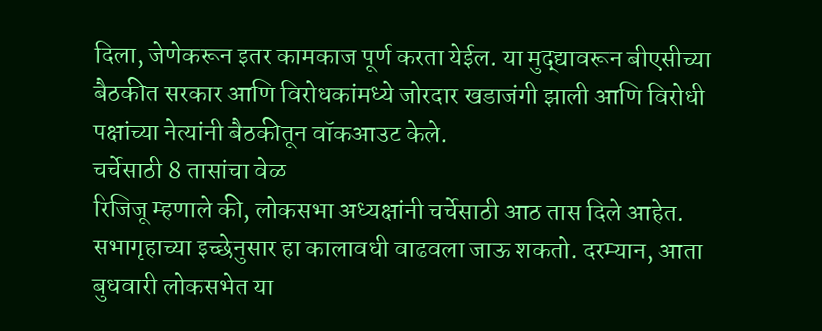दिला, जेणेकरून इतर कामकाज पूर्ण करता येईल. या मुद्द्यावरून बीएसीच्या बैठकीत सरकार आणि विरोधकांमध्ये जोरदार खडाजंगी झाली आणि विरोधी पक्षांच्या नेत्यांनी बैठकीतून वॉकआउट केले.
चर्चेसाठी 8 तासांचा वेळ
रिजिजू म्हणाले की, लोकसभा अध्यक्षांनी चर्चेसाठी आठ तास दिले आहेत. सभागृहाच्या इच्छेनुसार हा कालावधी वाढवला जाऊ शकतो. दरम्यान, आता बुधवारी लोकसभेत या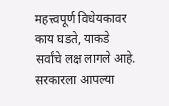महत्त्वपूर्ण विधेयकावर काय घडते, याकडे सर्वांचे लक्ष लागले आहे. सरकारला आपल्या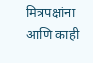मित्रपक्षांना आणि काही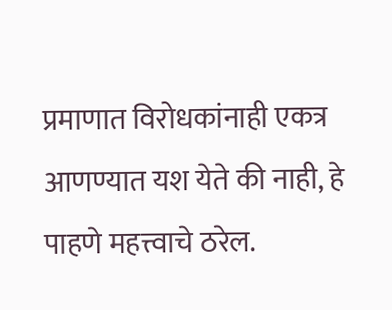प्रमाणात विरोधकांनाही एकत्र आणण्यात यश येते की नाही, हे पाहणे महत्त्वाचे ठरेल.